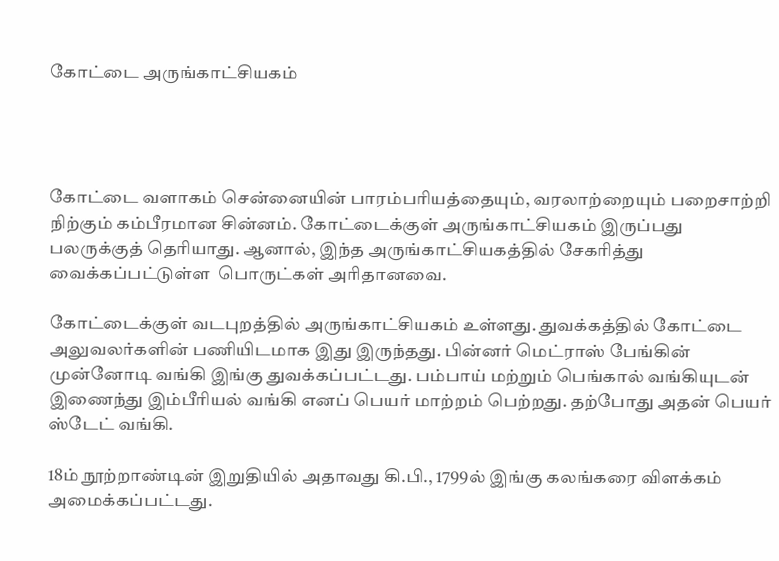கோட்டை அருங்காட்சியகம்




கோட்டை வளாகம் சென்னையின் பாரம்பரியத்தையும், வரலாற்றையும் பறைசாற்றி நிற்கும் கம்பீரமான சின்னம். கோட்டைக்குள் அருங்காட்சியகம் இருப்பது பலருக்குத் தெரியாது. ஆனால், இந்த அருங்காட்சியகத்தில் சேகரித்து வைக்கப்பட்டுள்ள  பொருட்கள் அரிதானவை.

கோட்டைக்குள் வடபுறத்தில் அருங்காட்சியகம் உள்ளது. துவக்கத்தில் கோட்டை அலுவலர்களின் பணியிடமாக இது இருந்தது. பின்னர் மெட்ராஸ் பேங்கின் முன்னோடி வங்கி இங்கு துவக்கப்பட்டது. பம்பாய் மற்றும் பெங்கால் வங்கியுடன் இணைந்து இம்பீரியல் வங்கி எனப் பெயர் மாற்றம் பெற்றது. தற்போது அதன் பெயர் ஸ்டேட் வங்கி.

18ம் நூற்றாண்டின் இறுதியில் அதாவது கி.பி., 1799ல் இங்கு கலங்கரை விளக்கம் அமைக்கப்பட்டது.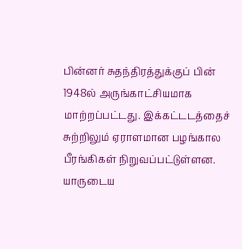பின்னர் சுதந்திரத்துக்குப் பின் 1948ல் அருங்காட்சியமாக மாற்றப்பட்டது. இக்கட்டடத்தைச் சுற்றிலும் ஏராளமான பழங்கால பீரங்கிகள் நிறுவப்பட்டுள்ளன. யாருடைய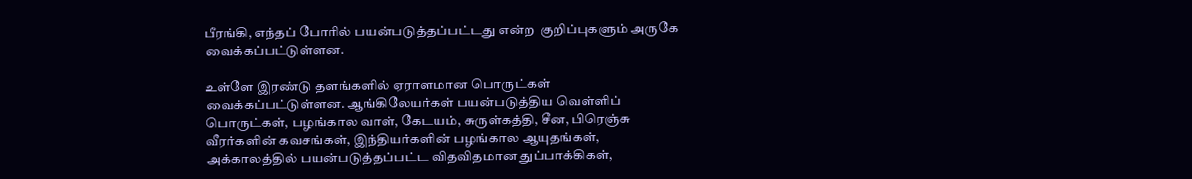பீரங்கி, எந்தப் போரில் பயன்படுத்தப்பட்டது என்ற  குறிப்புகளும் அருகே வைக்கப்பட்டுள்ளன.

உள்ளே இரண்டு தளங்களில் ஏராளமான பொருட்கள் வைக்கப்பட்டுள்ளன. ஆங்கிலேயர்கள் பயன்படுத்திய வெள்ளிப் பொருட்கள், பழங்கால வாள், கேடயம், சுருள்கத்தி, சீன, பிரெஞ்சு வீரர்களின் கவசங்கள், இந்தியர்களின் பழங்கால ஆயுதங்கள், அக்காலத்தில் பயன்படுத்தப்பட்ட விதவிதமான துப்பாக்கிகள்,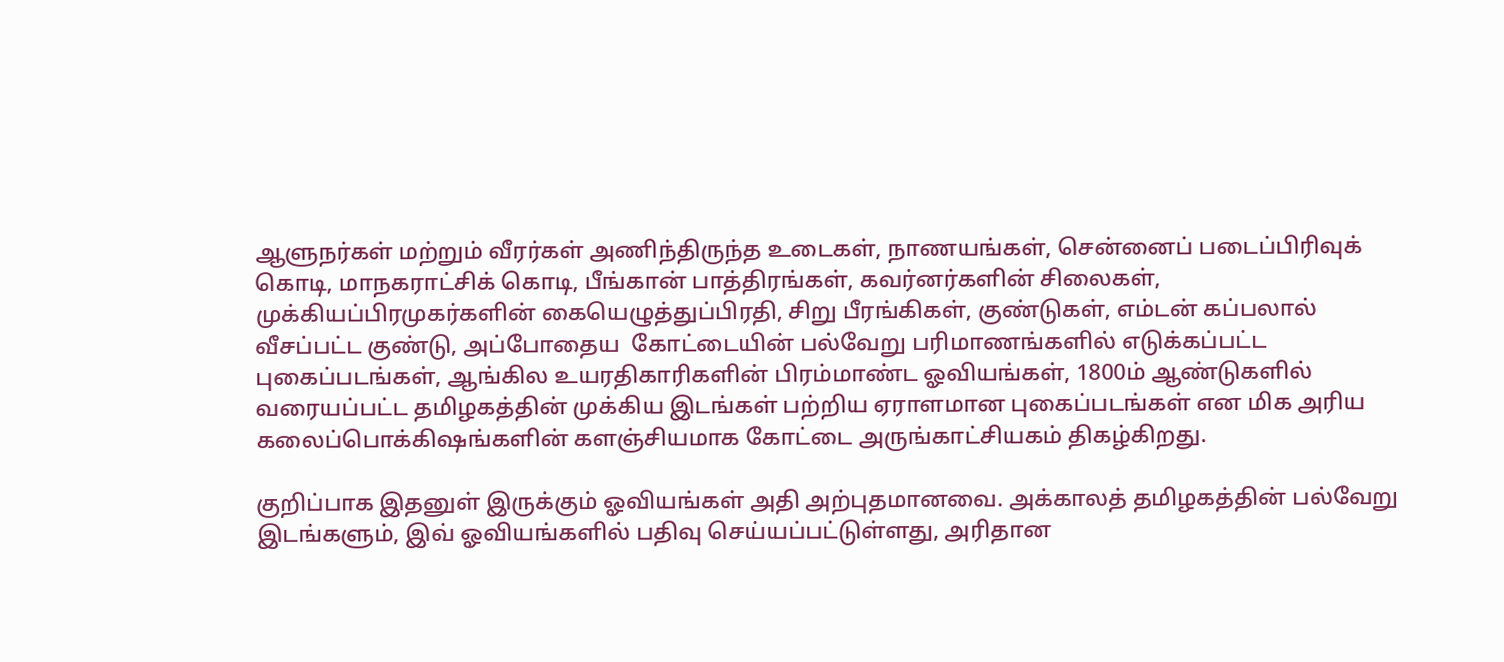ஆளுநர்கள் மற்றும் வீரர்கள் அணிந்திருந்த உடைகள், நாணயங்கள், சென்னைப் படைப்பிரிவுக் கொடி, மாநகராட்சிக் கொடி, பீங்கான் பாத்திரங்கள், கவர்னர்களின் சிலைகள், முக்கியப்பிரமுகர்களின் கையெழுத்துப்பிரதி, சிறு பீரங்கிகள், குண்டுகள், எம்டன் கப்பலால் வீசப்பட்ட குண்டு, அப்போதைய  கோட்டையின் பல்வேறு பரிமாணங்களில் எடுக்கப்பட்ட புகைப்படங்கள், ஆங்கில உயரதிகாரிகளின் பிரம்மாண்ட ஓவியங்கள், 1800ம் ஆண்டுகளில் வரையப்பட்ட தமிழகத்தின் முக்கிய இடங்கள் பற்றிய ஏராளமான புகைப்படங்கள் என மிக அரிய கலைப்பொக்கிஷங்களின் களஞ்சியமாக கோட்டை அருங்காட்சியகம் திகழ்கிறது.

குறிப்பாக இதனுள் இருக்கும் ஓவியங்கள் அதி அற்புதமானவை. அக்காலத் தமிழகத்தின் பல்வேறு இடங்களும், இவ் ஓவியங்களில் பதிவு செய்யப்பட்டுள்ளது, அரிதான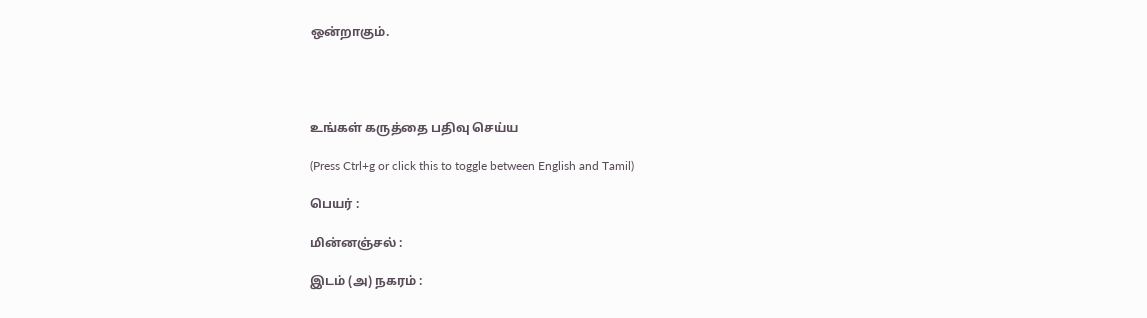ஒன்றாகும்.




உங்கள் கருத்தை பதிவு செய்ய

(Press Ctrl+g or click this to toggle between English and Tamil)

பெயர் :

மின்னஞ்சல் :

இடம் (அ) நகரம் :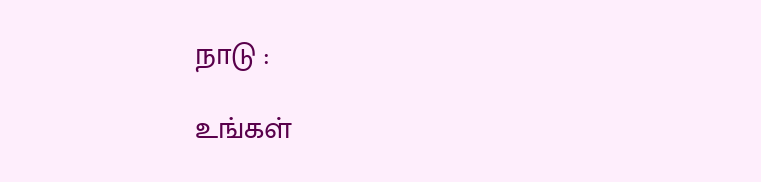நாடு :

உங்கள்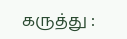கருத்து :